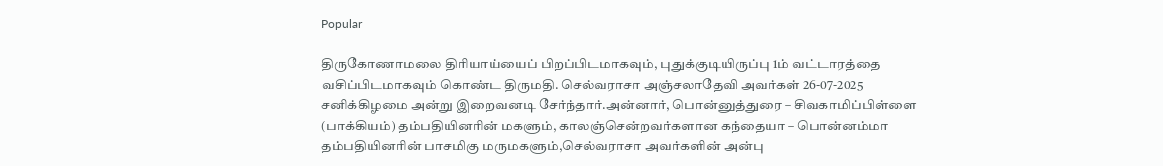Popular

திருகோணாமலை திரியாய்யைப் பிறப்பிடமாகவும், புதுக்குடியிருப்பு 1ம் வட்டாரத்தை வசிப்பிடமாகவும் கொண்ட திருமதி. செல்வராசா அஞ்சலாதேவி அவர்கள் 26-07-2025 சனிக்கிழமை அன்று இறைவனடி சேர்ந்தார்.அன்னார், பொன்னுத்துரை – சிவகாமிப்பிள்ளை (பாக்கியம்) தம்பதியினரின் மகளும், காலஞ்சென்றவர்களான கந்தையா – பொன்னம்மா தம்பதியினரின் பாசமிகு மருமகளும்,செல்வராசா அவர்களின் அன்பு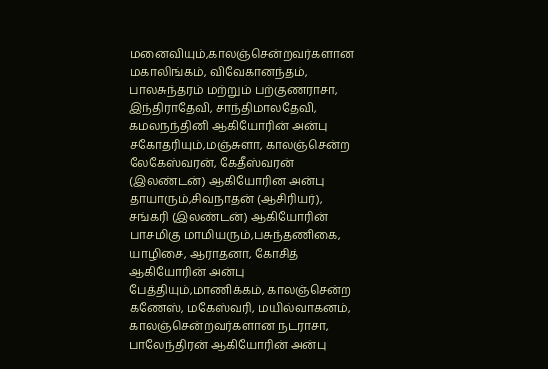மனைவியும்,காலஞ்சென்றவர்களான மகாலிங்கம், விவேகானந்தம், பாலசுந்தரம் மற்றும் பற்குணராசா, இந்திராதேவி, சாந்திமாலதேவி, கமலநந்தினி ஆகியோரின் அன்பு சகோதரியும்,மஞ்சுளா, காலஞ்சென்ற லேகேஸ்வரன், கேதீஸ்வரன் (இலண்டன்) ஆகியோரின அன்பு தாயாரும்,சிவநாதன் (ஆசிரியர்), சங்கரி (இலண்டன்) ஆகியோரின் பாசமிகு மாமியரும்,பசுந்தணிகை, யாழிசை, ஆராதனா, கோசித் ஆகியோரின் அன்பு பேத்தியும்,மாணிக்கம், காலஞ்சென்ற கணேஸ், மகேஸ்வரி, மயில்வாகனம், காலஞ்சென்றவர்களான நடராசா, பாலேந்திரன் ஆகியோரின் அன்பு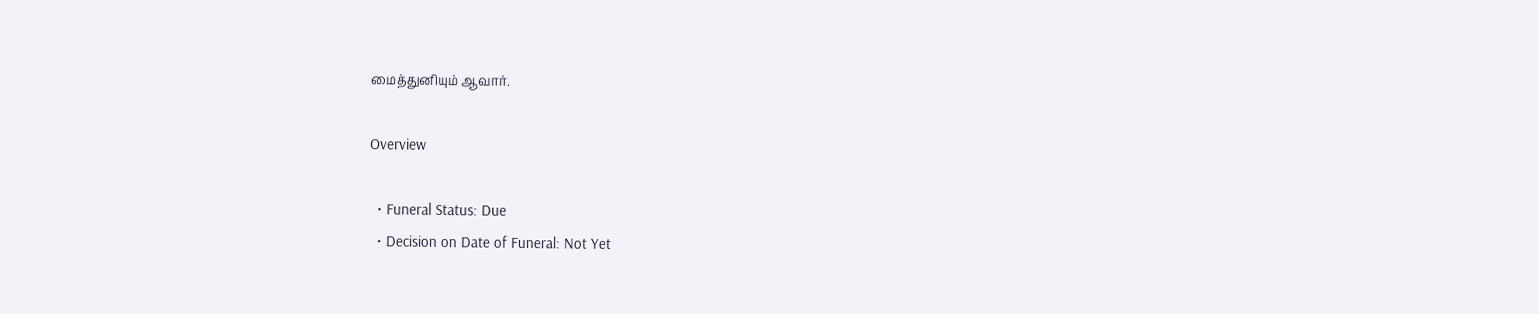மைத்துனியும் ஆவார்.

Overview

  • Funeral Status: Due
  • Decision on Date of Funeral: Not Yet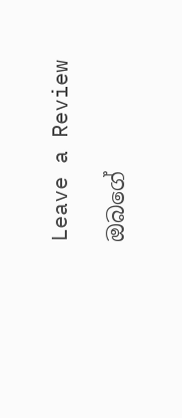Leave a Review

ඔබගේ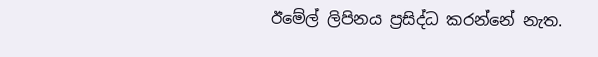ඊමේල් ලිපිනය ප්‍රසිද්ධ කරන්නේ නැත.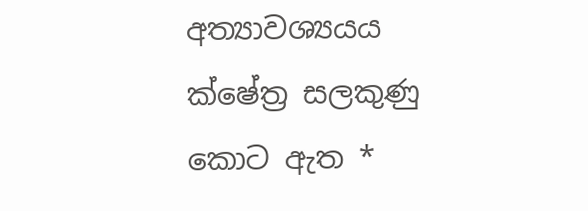අත්‍යාවශ්‍යයය ක්ෂේත්‍ර සලකුණු කොට ඇත *